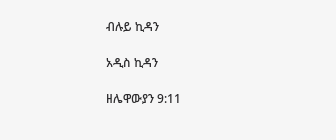ብሉይ ኪዳን

አዲስ ኪዳን

ዘሌዋውያን 9:11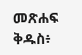መጽሐፍ ቅዱስ፥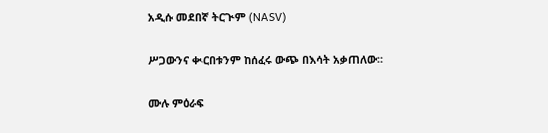አዲሱ መደበኛ ትርጒም (NASV)

ሥጋውንና ቊርበቱንም ከሰፈሩ ውጭ በእሳት አቃጠለው።

ሙሉ ምዕራፍ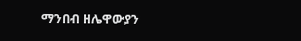ማንበብ ዘሌዋውያን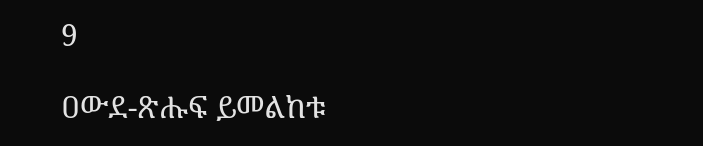9

ዐውደ-ጽሑፍ ይመልከቱ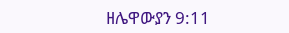ዘሌዋውያን 9:11